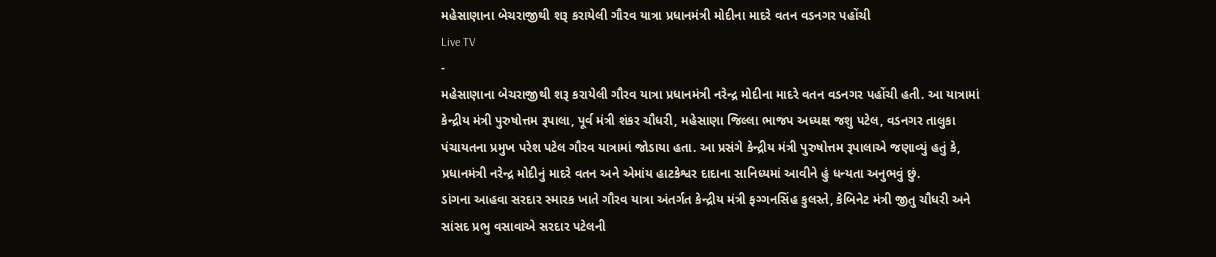મહેસાણાના બેચરાજીથી શરૂ કરાયેલી ગૌરવ યાત્રા પ્રધાનમંત્રી મોદીના માદરે વતન વડનગર પહોંચી
Live TV
-
મહેસાણાના બેચરાજીથી શરૂ કરાયેલી ગૌરવ યાત્રા પ્રધાનમંત્રી નરેન્દ્ર મોદીના માદરે વતન વડનગર પહોંચી હતી. આ યાત્રામાં કેન્દ્રીય મંત્રી પુરુષોત્તમ રૂપાલા, પૂર્વ મંત્રી શંકર ચૌધરી, મહેસાણા જિલ્લા ભાજપ અધ્યક્ષ જશુ પટેલ, વડનગર તાલુકા પંચાયતના પ્રમુખ પરેશ પટેલ ગૌરવ યાત્રામાં જોડાયા હતા. આ પ્રસંગે કેન્દ્રીય મંત્રી પુરુષોત્તમ રૂપાલાએ જણાવ્યું હતું કે, પ્રધાનમંત્રી નરેન્દ્ર મોદીનું માદરે વતન અને એમાંય હાટકેશ્વર દાદાના સાનિધ્યમાં આવીને હું ધન્યતા અનુભવું છું.
ડાંગના આહવા સરદાર સ્મારક ખાતે ગૌરવ યાત્રા અંતર્ગત કેન્દ્રીય મંત્રી ફગ્ગનસિંહ કુલસ્તે, કેબિનેટ મંત્રી જીતુ ચૌધરી અને સાંસદ પ્રભુ વસાવાએ સરદાર પટેલની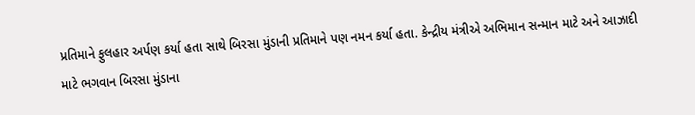પ્રતિમાને ફુલહાર અર્પણ કર્યા હતા સાથે બિરસા મુંડાની પ્રતિમાને પણ નમન કર્યા હતા. કેન્દ્રીય મંત્રીએ અભિમાન સન્માન માટે અને આઝાદી માટે ભગવાન બિરસા મુંડાના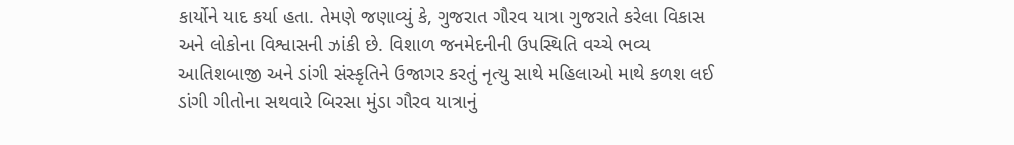કાર્યોને યાદ કર્યા હતા. તેમણે જણાવ્યું કે, ગુજરાત ગૌરવ યાત્રા ગુજરાતે કરેલા વિકાસ અને લોકોના વિશ્વાસની ઝાંકી છે. વિશાળ જનમેદનીની ઉપસ્થિતિ વચ્ચે ભવ્ય આતિશબાજી અને ડાંગી સંસ્કૃતિને ઉજાગર કરતું નૃત્યુ સાથે મહિલાઓ માથે કળશ લઈ ડાંગી ગીતોના સથવારે બિરસા મુંડા ગૌરવ યાત્રાનું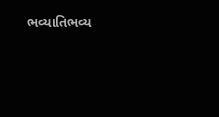ભવ્યાતિભવ્ય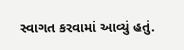સ્વાગત કરવામાં આવ્યું હતું.